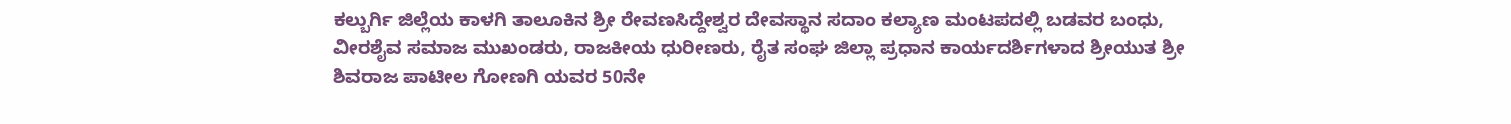ಕಲ್ಬುರ್ಗಿ ಜಿಲ್ಲೆಯ ಕಾಳಗಿ ತಾಲೂಕಿನ ಶ್ರೀ ರೇವಣಸಿದ್ದೇಶ್ವರ ದೇವಸ್ಥಾನ ಸದಾಂ ಕಲ್ಯಾಣ ಮಂಟಪದಲ್ಲಿ ಬಡವರ ಬಂಧು, ವೀರಶೈವ ಸಮಾಜ ಮುಖಂಡರು, ರಾಜಕೀಯ ಧುರೀಣರು, ರೈತ ಸಂಘ ಜಿಲ್ಲಾ ಪ್ರಧಾನ ಕಾರ್ಯದರ್ಶಿಗಳಾದ ಶ್ರೀಯುತ ಶ್ರೀ ಶಿವರಾಜ ಪಾಟೀಲ ಗೋಣಗಿ ಯವರ 50ನೇ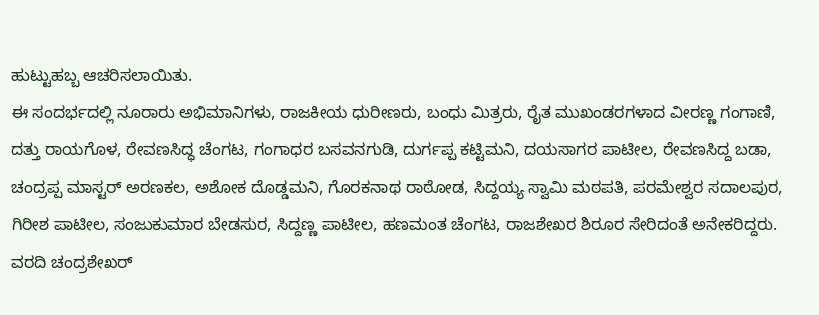ಹುಟ್ಟುಹಬ್ಬ ಆಚರಿಸಲಾಯಿತು.
ಈ ಸಂದರ್ಭದಲ್ಲಿ ನೂರಾರು ಅಭಿಮಾನಿಗಳು, ರಾಜಕೀಯ ಧುರೀಣರು, ಬಂಧು ಮಿತ್ರರು, ರೈತ ಮುಖಂಡರಗಳಾದ ವೀರಣ್ಣ ಗಂಗಾಣಿ, ದತ್ತು ರಾಯಗೊಳ, ರೇವಣಸಿದ್ಧ ಚೆಂಗಟ, ಗಂಗಾಧರ ಬಸವನಗುಡಿ, ದುರ್ಗಪ್ಪ ಕಟ್ಟಿಮನಿ, ದಯಸಾಗರ ಪಾಟೀಲ, ರೇವಣಸಿದ್ದ ಬಡಾ, ಚಂದ್ರಪ್ಪ ಮಾಸ್ಟರ್ ಅರಣಕಲ, ಅಶೋಕ ದೊಡ್ಡಮನಿ, ಗೊರಕನಾಥ ರಾಠೋಡ, ಸಿದ್ದಯ್ಯ ಸ್ವಾಮಿ ಮಠಪತಿ, ಪರಮೇಶ್ವರ ಸದಾಲಪುರ, ಗಿರೀಶ ಪಾಟೀಲ, ಸಂಜುಕುಮಾರ ಬೇಡಸುರ, ಸಿದ್ದಣ್ಣ ಪಾಟೀಲ, ಹಣಮಂತ ಚೆಂಗಟ, ರಾಜಶೇಖರ ಶಿರೂರ ಸೇರಿದಂತೆ ಅನೇಕರಿದ್ದರು.
ವರದಿ ಚಂದ್ರಶೇಖರ್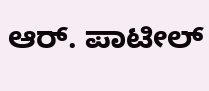ಆರ್. ಪಾಟೀಲ್